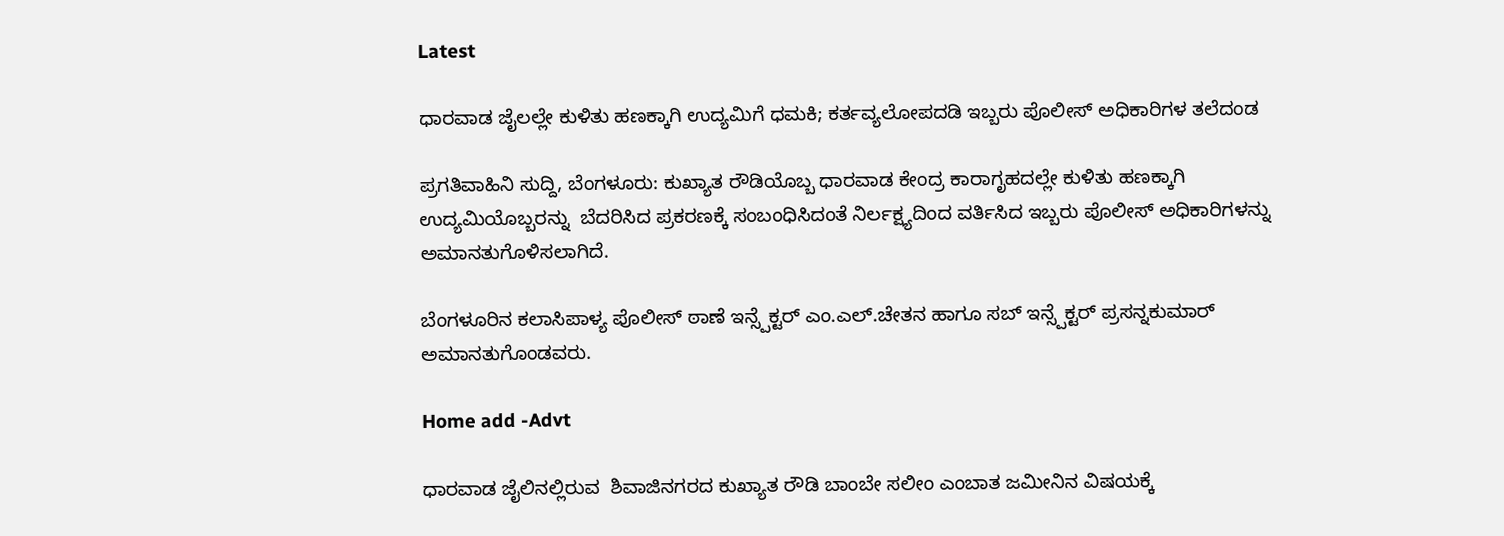Latest

ಧಾರವಾಡ ಜೈಲಲ್ಲೇ ಕುಳಿತು ಹಣಕ್ಕಾಗಿ ಉದ್ಯಮಿಗೆ ಧಮಕಿ; ಕರ್ತವ್ಯಲೋಪದಡಿ ಇಬ್ಬರು ಪೊಲೀಸ್ ಅಧಿಕಾರಿಗಳ ತಲೆದಂಡ

ಪ್ರಗತಿವಾಹಿನಿ ಸುದ್ದಿ, ಬೆಂಗಳೂರು: ಕುಖ್ಯಾತ ರೌಡಿಯೊಬ್ಬ ಧಾರವಾಡ ಕೇಂದ್ರ ಕಾರಾಗೃಹದಲ್ಲೇ ಕುಳಿತು ಹಣಕ್ಕಾಗಿ ಉದ್ಯಮಿಯೊಬ್ಬರನ್ನು  ಬೆದರಿಸಿದ ಪ್ರಕರಣಕ್ಕೆ ಸಂಬಂಧಿಸಿದಂತೆ ನಿರ್ಲಕ್ಷ್ಯದಿಂದ ವರ್ತಿಸಿದ ಇಬ್ಬರು ಪೊಲೀಸ್ ಅಧಿಕಾರಿಗಳನ್ನು ಅಮಾನತುಗೊಳಿಸಲಾಗಿದೆ.

ಬೆಂಗಳೂರಿನ ಕಲಾಸಿಪಾಳ್ಯ ಪೊಲೀಸ್ ಠಾಣೆ ಇನ್ಸ್ಪೆಕ್ಟರ್ ಎಂ.ಎಲ್.ಚೇತನ ಹಾಗೂ ಸಬ್ ಇನ್ಸ್ಪೆಕ್ಟರ್ ಪ್ರಸನ್ನಕುಮಾರ್ ಅಮಾನತುಗೊಂಡವರು.

Home add -Advt

ಧಾರವಾಡ ಜೈಲಿನಲ್ಲಿರುವ  ಶಿವಾಜಿನಗರದ ಕುಖ್ಯಾತ ರೌಡಿ ಬಾಂಬೇ ಸಲೀಂ ಎಂಬಾತ ಜಮೀನಿನ ವಿಷಯಕ್ಕೆ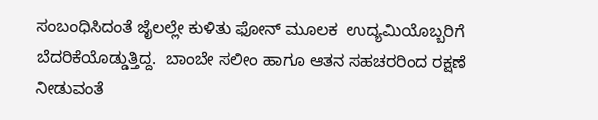ಸಂಬಂಧಿಸಿದಂತೆ ಜೈಲಲ್ಲೇ ಕುಳಿತು ಫೋನ್ ಮೂಲಕ  ಉದ್ಯಮಿಯೊಬ್ಬರಿಗೆ ಬೆದರಿಕೆಯೊಡ್ಡುತ್ತಿದ್ದ.  ಬಾಂಬೇ ಸಲೀಂ ಹಾಗೂ ಆತನ ಸಹಚರರಿಂದ ರಕ್ಷಣೆ ನೀಡುವಂತೆ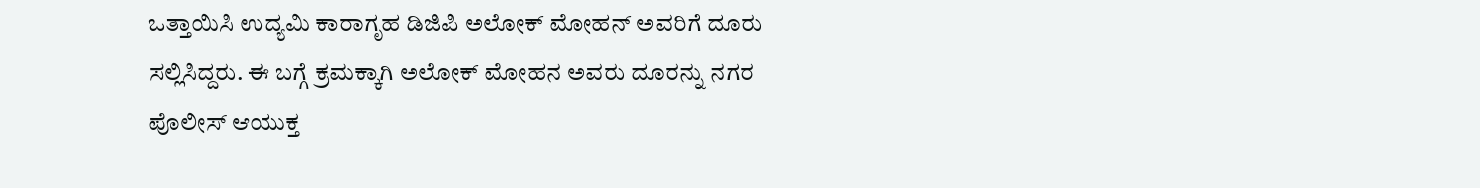ಒತ್ತಾಯಿಸಿ ಉದ್ಯಮಿ ಕಾರಾಗೃಹ ಡಿಜಿಪಿ ಅಲೋಕ್ ಮೋಹನ್ ಅವರಿಗೆ ದೂರು ಸಲ್ಲಿಸಿದ್ದರು. ಈ ಬಗ್ಗೆ ಕ್ರಮಕ್ಕಾಗಿ ಅಲೋಕ್ ಮೋಹನ ಅವರು ದೂರನ್ನು ನಗರ ಪೊಲೀಸ್ ಆಯುಕ್ತ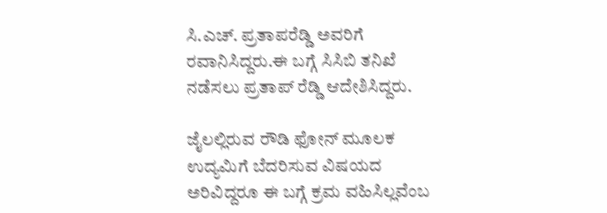ಸಿ.ಎಚ್. ಪ್ರತಾಪರೆಡ್ಡಿ ಅವರಿಗೆ ರವಾನಿಸಿದ್ದರು.ಈ ಬಗ್ಗೆ ಸಿಸಿಬಿ ತನಿಖೆ ನಡೆಸಲು ಪ್ರತಾಪ್ ರೆಡ್ಡಿ ಆದೇಶಿಸಿದ್ದರು.

ಜೈಲಲ್ಲಿರುವ ರೌಡಿ ಫೋನ್ ಮೂಲಕ ಉದ್ಯಮಿಗೆ ಬೆದರಿಸುವ ವಿಷಯದ ಅರಿವಿದ್ದರೂ ಈ ಬಗ್ಗೆ ಕ್ರಮ ವಹಿಸಿಲ್ಲವೆಂಬ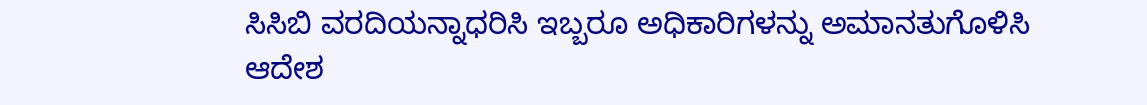ಸಿಸಿಬಿ ವರದಿಯನ್ನಾಧರಿಸಿ ಇಬ್ಬರೂ ಅಧಿಕಾರಿಗಳನ್ನು ಅಮಾನತುಗೊಳಿಸಿ ಆದೇಶ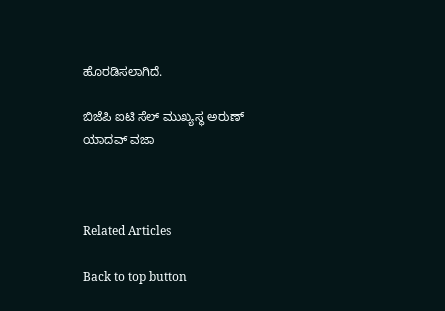ಹೊರಡಿಸಲಾಗಿದೆ.

ಬಿಜೆಪಿ ಐಟಿ ಸೆಲ್ ಮುಖ್ಯಸ್ಥ ಅರುಣ್ ಯಾದವ್ ವಜಾ



Related Articles

Back to top button